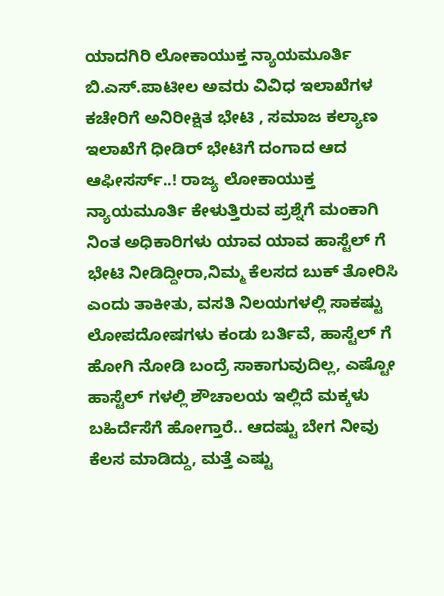ಯಾದಗಿರಿ ಲೋಕಾಯುಕ್ತ ನ್ಯಾಯಮೂರ್ತಿ ಬಿ.ಎಸ್.ಪಾಟೀಲ ಅವರು ವಿವಿಧ ಇಲಾಖೆಗಳ ಕಚೇರಿಗೆ ಅನಿರೀಕ್ಷಿತ ಭೇಟಿ , ಸಮಾಜ ಕಲ್ಯಾಣ ಇಲಾಖೆಗೆ ಧೀಡಿರ್ ಭೇಟಿಗೆ ದಂಗಾದ ಆದ ಆಫೀಸರ್ಸ್..! ರಾಜ್ಯ ಲೋಕಾಯುಕ್ತ ನ್ಯಾಯಮೂರ್ತಿ ಕೇಳುತ್ತಿರುವ ಪ್ರಶ್ನೆಗೆ ಮಂಕಾಗಿ ನಿಂತ ಅಧಿಕಾರಿಗಳು ಯಾವ ಯಾವ ಹಾಸ್ಟೆಲ್ ಗೆ ಭೇಟಿ ನೀಡಿದ್ದೀರಾ,ನಿಮ್ಮ ಕೆಲಸದ ಬುಕ್ ತೋರಿಸಿ ಎಂದು ತಾಕೀತು, ವಸತಿ ನಿಲಯಗಳಲ್ಲಿ ಸಾಕಷ್ಟು ಲೋಪದೋಷಗಳು ಕಂಡು ಬರ್ತಿವೆ, ಹಾಸ್ಟೆಲ್ ಗೆ ಹೋಗಿ ನೋಡಿ ಬಂದ್ರೆ ಸಾಕಾಗುವುದಿಲ್ಲ, ಎಷ್ಟೋ ಹಾಸ್ಟೆಲ್ ಗಳಲ್ಲಿ ಶೌಚಾಲಯ ಇಲ್ಲಿದೆ ಮಕ್ಕಳು ಬಹಿರ್ದೆಸೆಗೆ ಹೋಗ್ತಾರೆ.. ಆದಷ್ಟು ಬೇಗ ನೀವು ಕೆಲಸ ಮಾಡಿದ್ದು, ಮತ್ತೆ ಎಷ್ಟು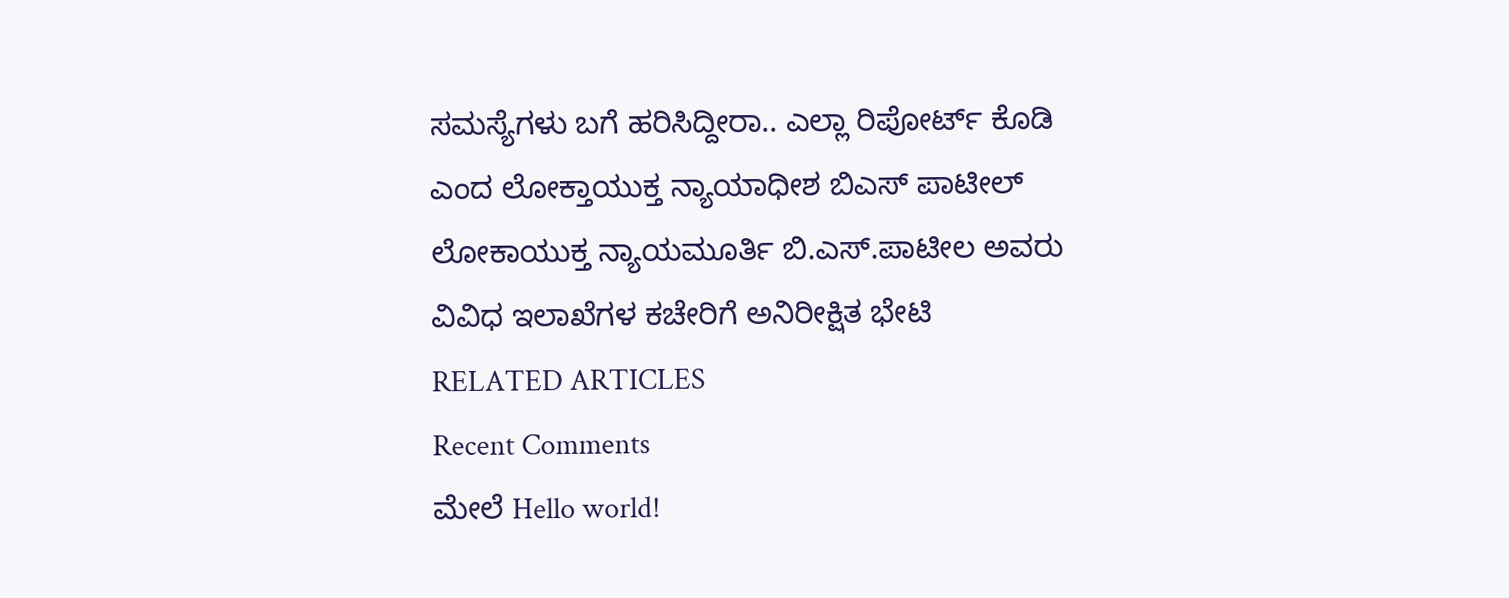ಸಮಸ್ಯೆಗಳು ಬಗೆ ಹರಿಸಿದ್ದೀರಾ.. ಎಲ್ಲಾ ರಿಪೋರ್ಟ್ ಕೊಡಿ ಎಂದ ಲೋಕ್ತಾಯುಕ್ತ ನ್ಯಾಯಾಧೀಶ ಬಿಎಸ್ ಪಾಟೀಲ್
ಲೋಕಾಯುಕ್ತ ನ್ಯಾಯಮೂರ್ತಿ ಬಿ.ಎಸ್.ಪಾಟೀಲ ಅವರು ವಿವಿಧ ಇಲಾಖೆಗಳ ಕಚೇರಿಗೆ ಅನಿರೀಕ್ಷಿತ ಭೇಟಿ
RELATED ARTICLES
Recent Comments
ಮೇಲೆ Hello world!